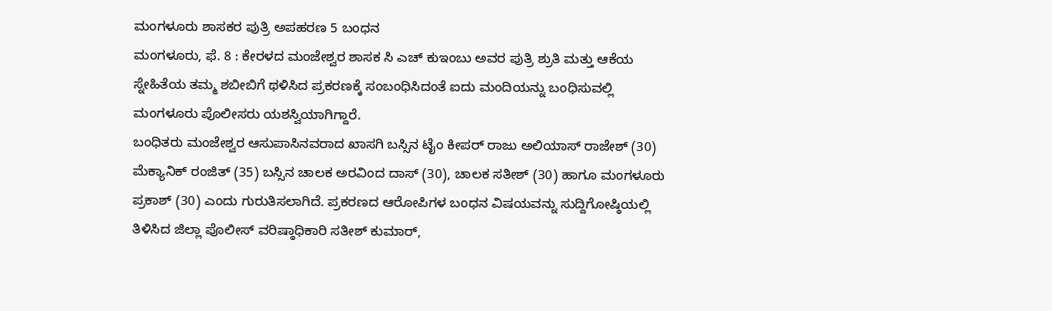ಮಂಗಳೂರು ಶಾಸಕರ ಪುತ್ರಿ ಅಪಹರಣ 5 ಬಂಧನ
ಮಂಗಳೂರು, ಫೆ. 8 : ಕೇರಳದ ಮಂಜೇಶ್ವರ ಶಾಸಕ ಸಿ ಎಚ್ ಕುಇಂಬು ಅವರ ಪುತ್ರಿ ಶ್ರುತಿ ಮತ್ತು ಆಕೆಯ ಸ್ನೇಹಿತೆಯ ತಮ್ಮ ಶಬೀಬಿಗೆ ಥಳಿಸಿದ ಪ್ರಕರಣಕ್ಕೆ ಸಂಬಂಧಿಸಿದಂತೆ ಐದು ಮಂದಿಯನ್ನು ಬಂಧಿಸುವಲ್ಲಿ ಮಂಗಳೂರು ಪೊಲೀಸರು ಯಶಸ್ವಿಯಾಗಿಗ್ದಾರೆ.
ಬಂಧಿತರು ಮಂಜೇಶ್ವರ ಆಸುಪಾಸಿನವರಾದ ಖಾಸಗಿ ಬಸ್ಸಿನ ಟೈಂ ಕೀಪರ್ ರಾಜು ಅಲಿಯಾಸ್ ರಾಜೇಶ್ (30) ಮೆಕ್ಯಾನಿಕ್ ರಂಜಿತ್ (35) ಬಸ್ಸಿನ ಚಾಲಕ ಅರವಿಂದ ದಾಸ್ (30), ಚಾಲಕ ಸತೀಶ್ (30) ಹಾಗೂ ಮಂಗಳೂರು ಪ್ರಕಾಶ್ (30) ಎಂದು ಗುರುತಿಸಲಾಗಿದೆ. ಪ್ರಕರಣದ ಆರೋಪಿಗಳ ಬಂಧನ ವಿಷಯವನ್ನು ಸುದ್ದಿಗೋಷ್ಠಿಯಲ್ಲಿ ತಿಳಿಸಿದ ಜಿಲ್ಲಾ ಪೊಲೀಸ್ ವರಿಷ್ಠಾಧಿಕಾರಿ ಸತೀಶ್ ಕುಮಾರ್,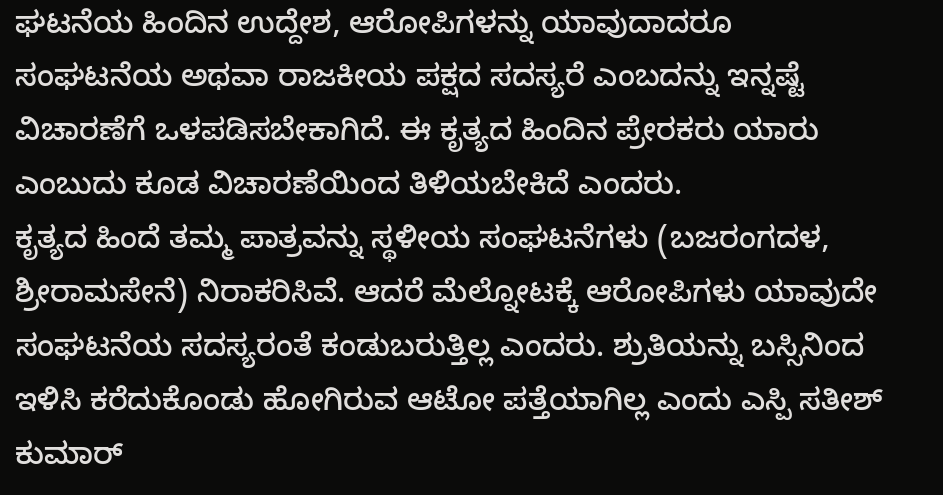ಘಟನೆಯ ಹಿಂದಿನ ಉದ್ದೇಶ, ಆರೋಪಿಗಳನ್ನು ಯಾವುದಾದರೂ ಸಂಘಟನೆಯ ಅಥವಾ ರಾಜಕೀಯ ಪಕ್ಷದ ಸದಸ್ಯರೆ ಎಂಬದನ್ನು ಇನ್ನಷ್ಟೆ ವಿಚಾರಣೆಗೆ ಒಳಪಡಿಸಬೇಕಾಗಿದೆ. ಈ ಕೃತ್ಯದ ಹಿಂದಿನ ಪ್ರೇರಕರು ಯಾರು ಎಂಬುದು ಕೂಡ ವಿಚಾರಣೆಯಿಂದ ತಿಳಿಯಬೇಕಿದೆ ಎಂದರು.
ಕೃತ್ಯದ ಹಿಂದೆ ತಮ್ಮ ಪಾತ್ರವನ್ನು ಸ್ಥಳೀಯ ಸಂಘಟನೆಗಳು (ಬಜರಂಗದಳ, ಶ್ರೀರಾಮಸೇನೆ) ನಿರಾಕರಿಸಿವೆ. ಆದರೆ ಮೆಲ್ನೋಟಕ್ಕೆ ಆರೋಪಿಗಳು ಯಾವುದೇ ಸಂಘಟನೆಯ ಸದಸ್ಯರಂತೆ ಕಂಡುಬರುತ್ತಿಲ್ಲ ಎಂದರು. ಶ್ರುತಿಯನ್ನು ಬಸ್ಸಿನಿಂದ ಇಳಿಸಿ ಕರೆದುಕೊಂಡು ಹೋಗಿರುವ ಆಟೋ ಪತ್ತೆಯಾಗಿಲ್ಲ ಎಂದು ಎಸ್ಪಿ ಸತೀಶ್ ಕುಮಾರ್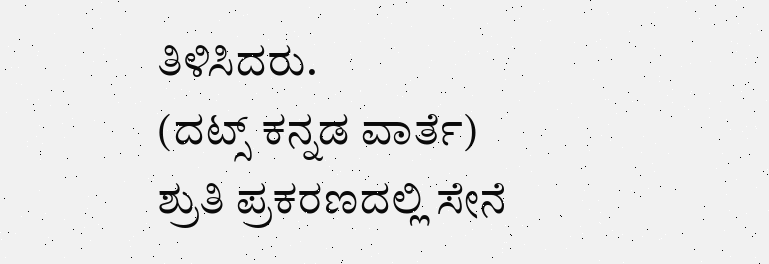ತಿಳಿಸಿದರು.
(ದಟ್ಸ್ ಕನ್ನಡ ವಾರ್ತೆ)
ಶ್ರುತಿ ಪ್ರಕರಣದಲ್ಲಿ ಸೇನೆ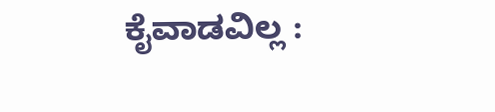ಕೈವಾಡವಿಲ್ಲ :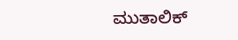ಮುತಾಲಿಕ್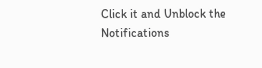Click it and Unblock the Notifications